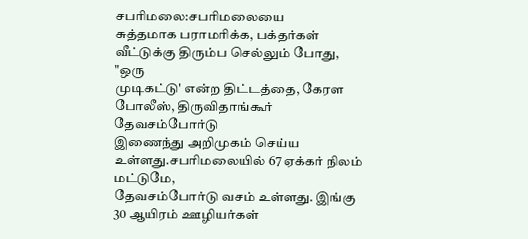சபரிமலை:சபரிமலையை
சுத்தமாக பராமரிக்க, பக்தர்கள் வீட்டுக்கு திரும்ப செல்லும் போது, "ஒரு
முடிகட்டு' என்ற திட்டத்தை, கேரள போலீஸ், திருவிதாங்கூர் தேவசம்போர்டு
இணைந்து அறிமுகம் செய்ய உள்ளது.சபரிமலையில் 67 ஏக்கர் நிலம் மட்டுமே,
தேவசம்போர்டு வசம் உள்ளது. இங்கு 30 ஆயிரம் ஊழியர்கள்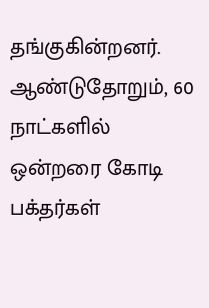தங்குகின்றனர்.
ஆண்டுதோறும், 60 நாட்களில் ஒன்றரை கோடி பக்தர்கள்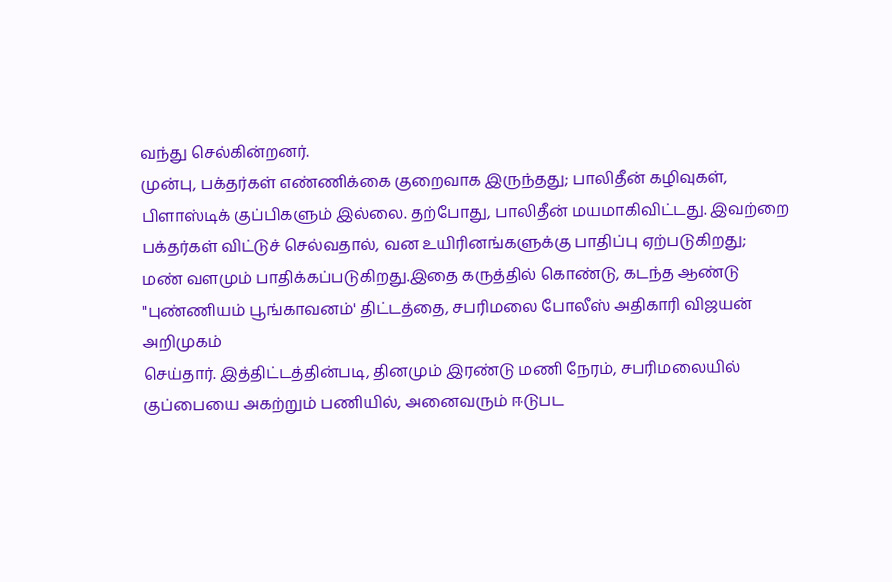வந்து செல்கின்றனர்.
முன்பு, பக்தர்கள் எண்ணிக்கை குறைவாக இருந்தது; பாலிதீன் கழிவுகள்,
பிளாஸ்டிக் குப்பிகளும் இல்லை. தற்போது, பாலிதீன் மயமாகிவிட்டது. இவற்றை
பக்தர்கள் விட்டுச் செல்வதால், வன உயிரினங்களுக்கு பாதிப்பு ஏற்படுகிறது;
மண் வளமும் பாதிக்கப்படுகிறது.இதை கருத்தில் கொண்டு, கடந்த ஆண்டு
"புண்ணியம் பூங்காவனம்' திட்டத்தை, சபரிமலை போலீஸ் அதிகாரி விஜயன் அறிமுகம்
செய்தார். இத்திட்டத்தின்படி, தினமும் இரண்டு மணி நேரம், சபரிமலையில்
குப்பையை அகற்றும் பணியில், அனைவரும் ஈடுபட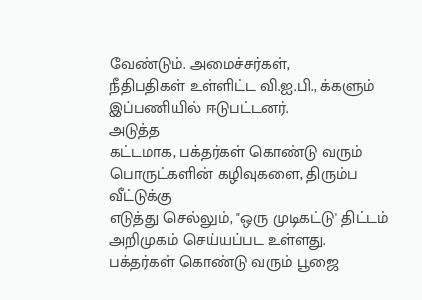வேண்டும். அமைச்சர்கள்,
நீதிபதிகள் உள்ளிட்ட வி.ஐ.பி., க்களும் இப்பணியில் ஈடுபட்டனர்.
அடுத்த
கட்டமாக, பக்தர்கள் கொண்டு வரும் பொருட்களின் கழிவுகளை, திரும்ப வீட்டுக்கு
எடுத்து செல்லும், "ஒரு முடிகட்டு' திட்டம் அறிமுகம் செய்யப்பட உள்ளது.
பக்தர்கள் கொண்டு வரும் பூஜை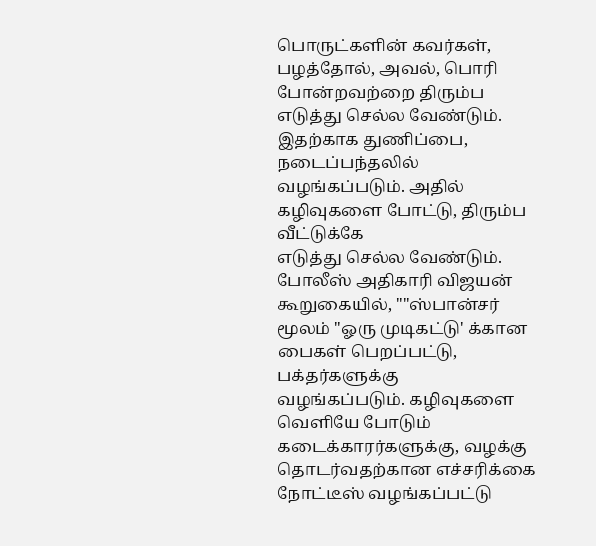பொருட்களின் கவர்கள், பழத்தோல், அவல், பொரி
போன்றவற்றை திரும்ப எடுத்து செல்ல வேண்டும். இதற்காக துணிப்பை,
நடைப்பந்தலில் வழங்கப்படும். அதில் கழிவுகளை போட்டு, திரும்ப வீட்டுக்கே
எடுத்து செல்ல வேண்டும். போலீஸ் அதிகாரி விஜயன் கூறுகையில், ""ஸ்பான்சர்
மூலம் "ஓரு முடிகட்டு' க்கான பைகள் பெறப்பட்டு, பக்தர்களுக்கு
வழங்கப்படும். கழிவுகளை வெளியே போடும் கடைக்காரர்களுக்கு, வழக்கு
தொடர்வதற்கான எச்சரிக்கை நோட்டீஸ் வழங்கப்பட்டு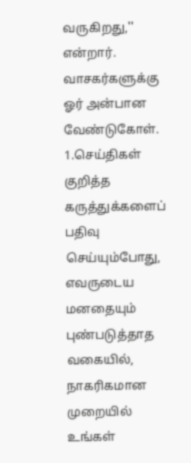வருகிறது,'' என்றார்.
வாசகர்களுக்கு ஓர் அன்பான வேண்டுகோள்.
1.செய்திகள் குறித்த கருத்துக்களைப் பதிவு செய்யும்போது, எவருடைய மனதையும் புண்படுத்தாத வகையில், நாகரிகமான முறையில் உங்கள்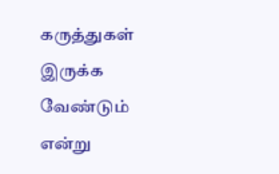கருத்துகள் இருக்க வேண்டும் என்று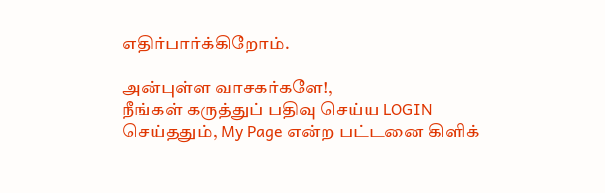எதிர்பார்க்கிறோம்.

அன்புள்ள வாசகர்களே!,
நீங்கள் கருத்துப் பதிவு செய்ய LOGIN செய்ததும், My Page என்ற பட்டனை கிளிக்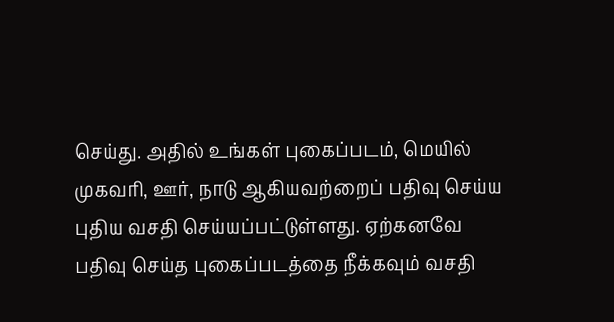செய்து. அதில் உங்கள் புகைப்படம், மெயில் முகவரி, ஊர், நாடு ஆகியவற்றைப் பதிவு செய்ய புதிய வசதி செய்யப்பட்டுள்ளது. ஏற்கனவே பதிவு செய்த புகைப்படத்தை நீக்கவும் வசதி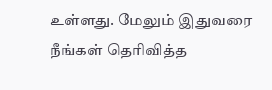உள்ளது. மேலும் இதுவரை நீங்கள் தெரிவித்த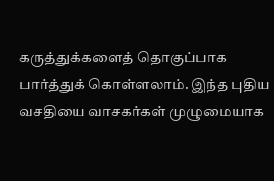கருத்துக்களைத் தொகுப்பாக பார்த்துக் கொள்ளலாம். இந்த புதிய வசதியை வாசகர்கள் முழுமையாக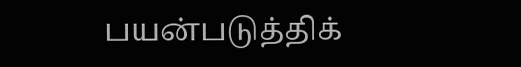பயன்படுத்திக்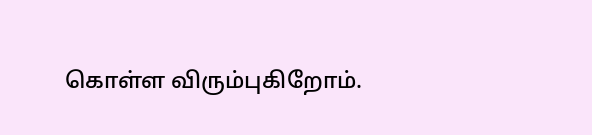கொள்ள விரும்புகிறோம்.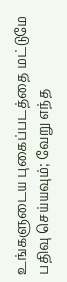உங்களுடைய புகைப்படத்தை மட்டுமே பதிவு செய்யவும்; வேறு எந்த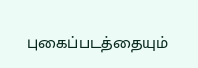புகைப்படத்தையும்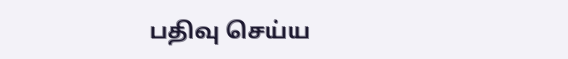பதிவு செய்ய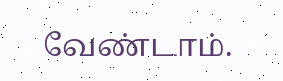வேண்டாம்.